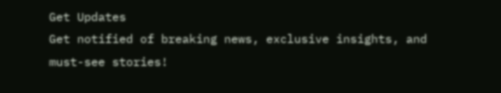Get Updates
Get notified of breaking news, exclusive insights, and must-see stories!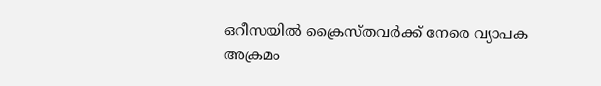ഒറീസയില്‍ ക്രൈസ്തവര്‍ക്ക് നേരെ വ്യാപക അക്രമം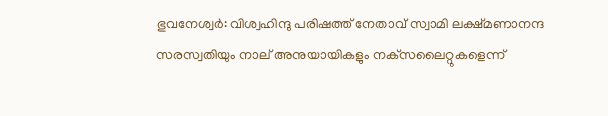ഭുവനേശ്വര്‍: വിശ്വഹിന്ദു പരിഷത്ത് നേതാവ്‌ സ്വാമി ലക്ഷ്‌മണാനന്ദ സരസ്വതിയും നാല്‌ അനുയായികളും നക്‌സലൈറ്റുകളെന്ന്‌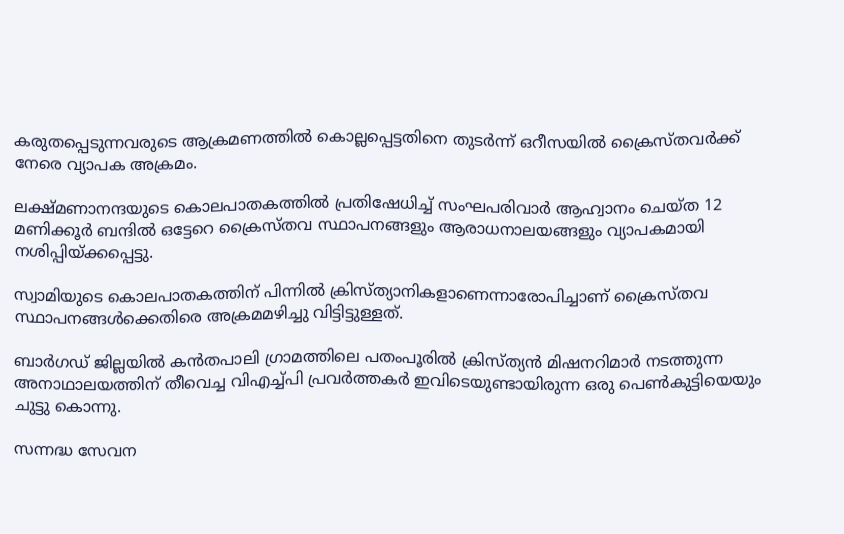കരുതപ്പെടുന്നവരുടെ ആക്രമണത്തില്‍ കൊല്ലപ്പെട്ടതിനെ തുടര്‍ന്ന്‌ ഒറീസയില്‍ ക്രൈസ്തവര്‍ക്ക് നേരെ വ്യാപക അക്രമം.

ലക്ഷ്‌മണാനന്ദയുടെ കൊലപാതകത്തില്‍ പ്രതിഷേധിച്ച്‌ സംഘപരിവാര്‍ ആഹ്വാനം ചെയ്‌ത 12 മണിക്കൂര്‍ ബന്ദില്‍ ഒട്ടേറെ ക്രൈസ്‌തവ സ്ഥാപനങ്ങളും ആരാധനാലയങ്ങളും വ്യാപകമായി നശിപ്പിയ്‌ക്കപ്പെട്ടു.

സ്വാമിയുടെ കൊലപാതകത്തിന്‌ പിന്നില്‍ ക്രിസ്‌ത്യാനികളാണെന്നാരോപിച്ചാണ്‌ ക്രൈസ്‌തവ സ്ഥാപനങ്ങള്‍ക്കെതിരെ അക്രമമഴിച്ചു വിട്ടിട്ടുള്ളത്‌.

ബാര്‍ഗഡ്‌ ജില്ലയില്‍ കന്‍തപാലി ഗ്രാമത്തിലെ പതംപൂരില്‍ ക്രിസ്‌ത്യന്‍ മിഷനറിമാര്‍ നടത്തുന്ന അനാഥാലയത്തിന്‌ തീവെച്ച വിഎച്ച്‌പി പ്രവര്‍ത്തകര്‍ ഇവിടെയുണ്ടായിരുന്ന ഒരു പെണ്‍കുട്ടിയെയും ചുട്ടു കൊന്നു.

സന്നദ്ധ സേവന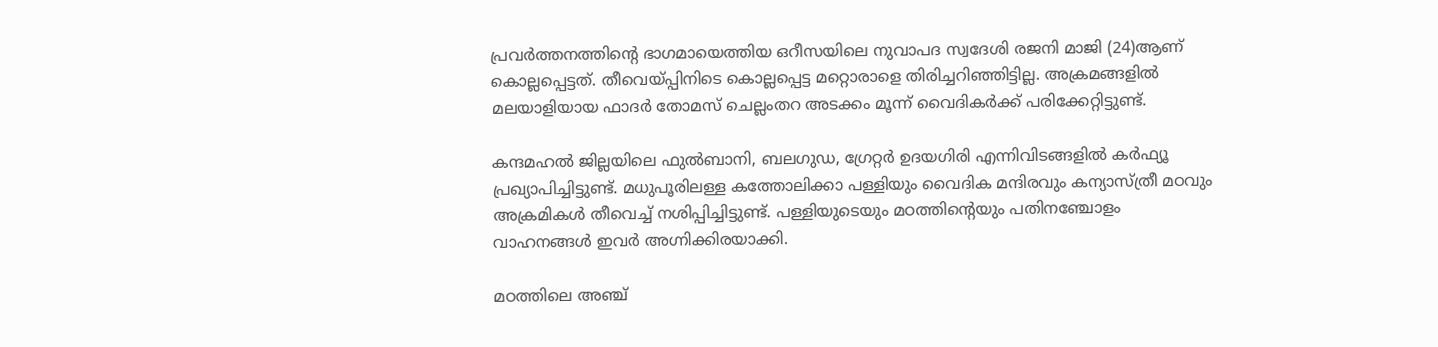പ്രവര്‍ത്തനത്തിന്റെ ഭാഗമായെത്തിയ ഒറീസയിലെ നുവാപദ സ്വദേശി രജനി മാജി (24)ആണ്‌ കൊല്ലപ്പെട്ടത്‌. തീവെയ്‌പ്പിനിടെ കൊല്ലപ്പെട്ട മറ്റൊരാളെ തിരിച്ചറിഞ്ഞിട്ടില്ല. അക്രമങ്ങളില്‍ മലയാളിയായ ഫാദര്‍ തോമസ്‌ ചെല്ലംതറ അടക്കം മൂന്ന്‌ വൈദികര്‍ക്ക്‌ പരിക്കേറ്റിട്ടുണ്ട്‌.

കന്ദമഹല്‍ ജില്ലയിലെ ഫുല്‍ബാനി, ബലഗുഡ, ഗ്രേറ്റര്‍ ഉദയഗിരി എന്നിവിടങ്ങളില്‍ കര്‍ഫ്യൂ പ്രഖ്യാപിച്ചിട്ടുണ്ട്‌. മധുപൂരിലള്ള കത്തോലിക്കാ പള്ളിയും വൈദിക മന്ദിരവും കന്യാസ്‌ത്രീ മഠവും അക്രമികള്‍ തീവെച്ച്‌ നശിപ്പിച്ചിട്ടുണ്ട്‌. പള്ളിയുടെയും മഠത്തിന്റെയും പതിനഞ്ചോളം വാഹനങ്ങള്‍ ഇവര്‍ അഗ്നിക്കിരയാക്കി.

മഠത്തിലെ അഞ്ച്‌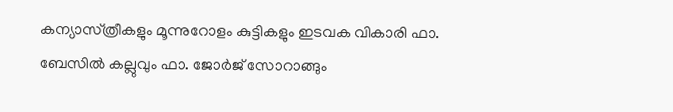കന്യാസ്‌ത്രീകളും മൂന്നുറോളം കുട്ടികളും ഇടവക വികാരി ഫാ. ബേസില്‍ കല്ലുവും ഫാ. ജോര്‍ജ്‌ സോറാങ്ങും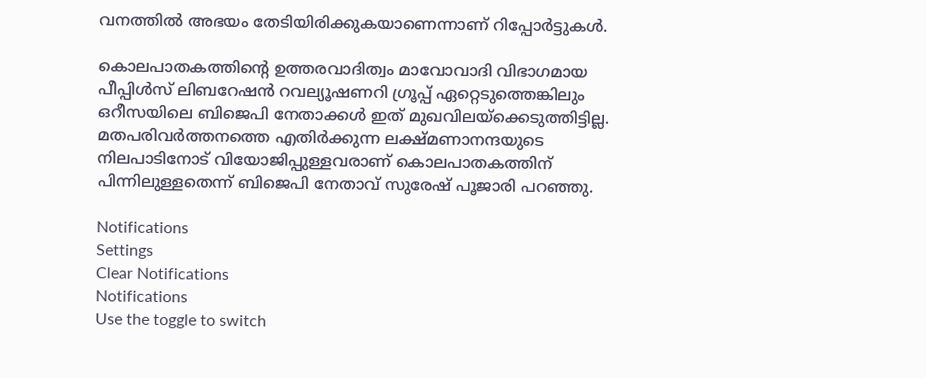വനത്തില്‍ അഭയം തേടിയിരിക്കുകയാണെന്നാണ്‌ റിപ്പോര്‍ട്ടുകള്‍.

കൊലപാതകത്തിന്റെ ഉത്തരവാദിത്വം മാവോവാദി വിഭാഗമായ പീപ്പിള്‍സ്‌ ലിബറേഷന്‍ റവല്യൂഷണറി ഗ്രൂപ്പ്‌ ഏറ്റെടുത്തെങ്കിലും ഒറീസയിലെ ബിജെപി നേതാക്കള്‍ ഇത്‌ മുഖവിലയ്‌ക്കെടുത്തിട്ടില്ല. മതപരിവര്‍ത്തനത്തെ എതിര്‍ക്കുന്ന ലക്ഷ്‌മണാനന്ദയുടെ നിലപാടിനോട്‌ വിയോജിപ്പുള്ളവരാണ് കൊലപാതകത്തിന്‌ പിന്നിലുള്ളതെന്ന്‌ ബിജെപി നേതാവ്‌ സുരേഷ്‌ പൂജാരി പറഞ്ഞു.

Notifications
Settings
Clear Notifications
Notifications
Use the toggle to switch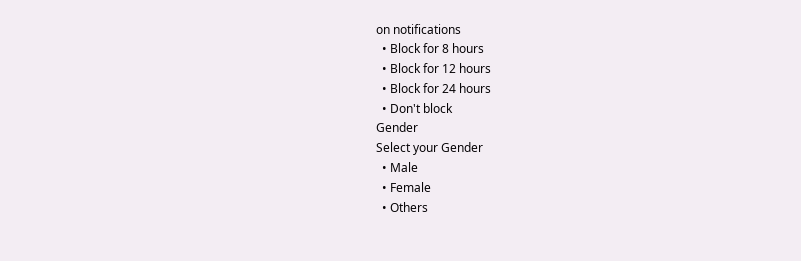on notifications
  • Block for 8 hours
  • Block for 12 hours
  • Block for 24 hours
  • Don't block
Gender
Select your Gender
  • Male
  • Female
  • Others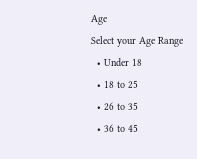Age
Select your Age Range
  • Under 18
  • 18 to 25
  • 26 to 35
  • 36 to 45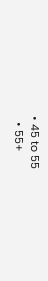• 45 to 55
  • 55+